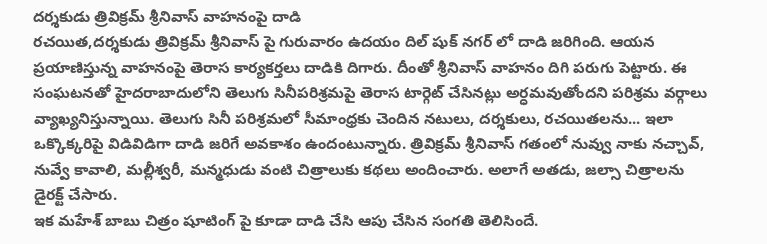దర్శకుడు త్రివిక్రమ్ శ్రీనివాస్ వాహనంపై దాడి
రచయిత,దర్శకుడు త్రివిక్రమ్ శ్రీనివాస్ పై గురువారం ఉదయం దిల్ షుక్ నగర్ లో దాడి జరిగింది. ఆయన ప్రయాణిస్తున్న వాహనంపై తెరాస కార్యకర్తలు దాడికి దిగారు. దీంతో శ్రీనివాస్ వాహనం దిగి పరుగు పెట్టారు. ఈ సంఘటనతో హైదరాబాదులోని తెలుగు సినీపరిశ్రమపై తెరాస టార్గెట్ చేసినట్లు అర్ధమవుతోందని పరిశ్రమ వర్గాలు వ్యాఖ్యనిస్తున్నాయి. తెలుగు సినీ పరిశ్రమలో సీమాంధ్రకు చెందిన నటులు, దర్శకులు, రచయితలను... ఇలా ఒక్కొక్కరిపై విడివిడిగా దాడి జరిగే అవకాశం ఉందంటున్నారు. త్రివిక్రమ్ శ్రీనివాస్ గతంలో నువ్వు నాకు నచ్చావ్, నువ్వే కావాలి, మల్లీశ్వరీ, మన్మధుడు వంటి చిత్రాలుకు కథలు అందించారు. అలాగే అతడు, జల్సా చిత్రాలను డైరక్ట్ చేసారు.
ఇక మహేశ్ బాబు చిత్రం షూటింగ్ పై కూడా దాడి చేసి ఆపు చేసిన సంగతి తెలిసిందే.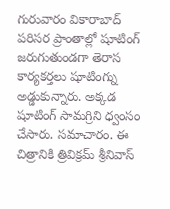గురువారం వికారాబాద్ పరిసర ప్రాంతాల్లో షూటింగ్ జరుగుతుండగా తెరాస కార్యకర్తలు షూటింగ్ను అడ్డుకున్నారు. అక్కడ షూటింగ్ సామగ్రిని ధ్వంసం చేసారు. సమాచారం. ఈ చిత్రానికి త్రివిక్రమ్ శ్రీనివాస్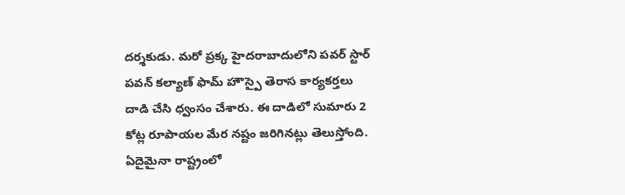దర్శకుడు. మరో ప్రక్క హైదరాబాదులోని పవర్ స్టార్ పవన్ కల్యాణ్ ఫామ్ హౌస్పై తెరాస కార్యకర్తలు దాడి చేసి ధ్వంసం చేశారు. ఈ దాడిలో సుమారు 2 కోట్ల రూపాయల మేర నష్టం జరిగినట్లు తెలుస్తోంది. ఏదైమైనా రాష్ట్రంలో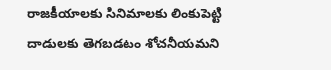రాజకీయాలకు సినిమాలకు లింకుపెట్టి దాడులకు తెగబడటం శోచనీయమని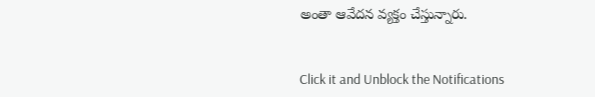అంతా ఆవేదన వ్యక్తం చేస్తున్నారు.


Click it and Unblock the Notifications